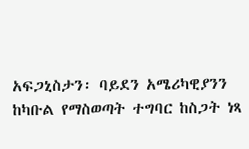አፍጋኒስታን፡ ባይደን አሜሪካዊያንን ከካቡል የማስወጣት ተግባር ከስጋት ነጻ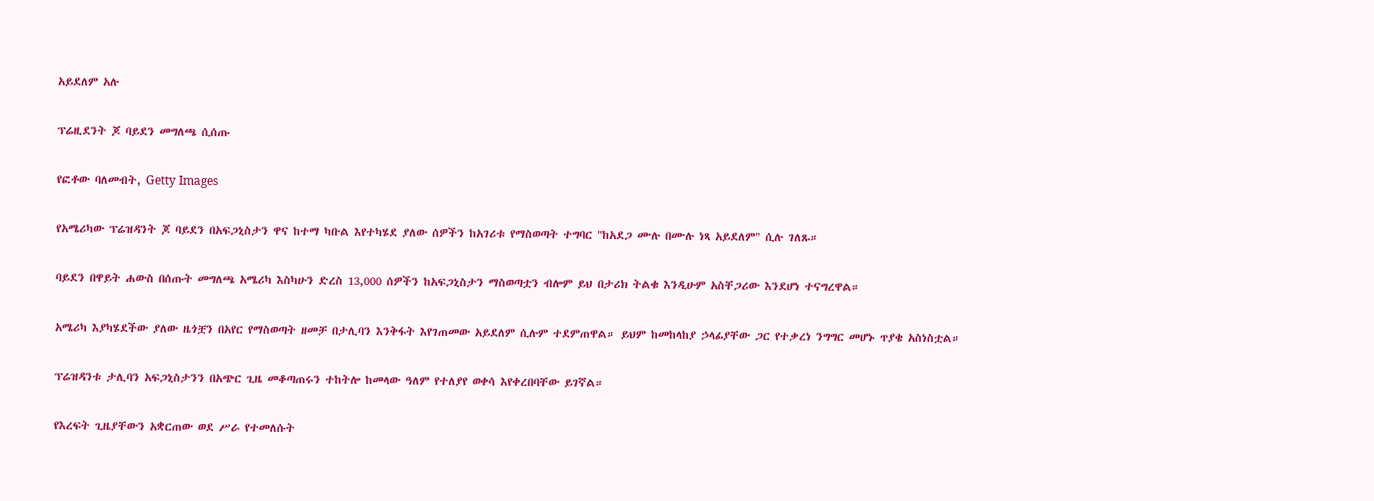አይደለም አሉ

ፕሬዚደንት ጆ ባይደን መግለጫ ሲሰጡ

የፎቶው ባለመብት, Getty Images

የአሜሪካው ፕሬዝዳንት ጆ ባይደን በአፍጋኒስታን ዋና ከተማ ካቡል እየተካሄደ ያለው ሰዎችን ከአገሪቱ የማስወጣት ተግባር "ከአደጋ ሙሉ በሙሉ ነጻ አይደለም" ሲሉ ገለጹ።

ባይደን በዋይት ሐውስ በሰጡት መግለጫ አሜሪካ እስካሁን ድረስ 13,000 ሰዎችን ከአፍጋኒስታን ማስወጣቷን ብሎም ይህ በታሪክ ትልቁ እንዲሁም አስቸጋሪው እንደሆነ ተናግረዋል።

አሜሪካ እያካሄደችው ያለው ዜጎቿን በአየር የማስወጣት ዘመቻ በታሊባን እንቅፋት እየገጠመው አይደለም ሲሉም ተደምጠዋል። ይህም ከመከላከያ ኃላፊያቸው ጋር የተቃረነ ንግግር መሆኑ ጥያቄ አስነስቷል።

ፕሬዝዳንቱ ታሊባን አፍጋኒስታንን በአጭር ጊዜ መቆጣጠሩን ተከትሎ ከመላው ዓለም የተለያየ ወቀሳ እየቀረበባቸው ይገኛል።

የእረፍት ጊዜያቸውን አቋርጠው ወደ ሥራ የተመለሱት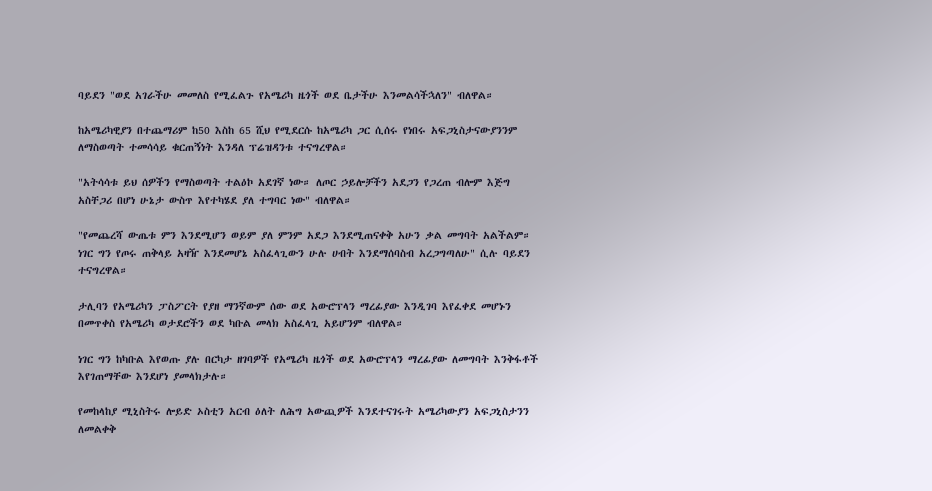ባይደን "ወደ አገራችሁ መመለስ የሚፈልጉ የአሜሪካ ዜጎች ወደ ቤታችሁ እንመልሳችኋለን" ብለዋል።

ከአሜሪካዊያን በተጨማሪም ከ50 እስከ 65 ሺህ የሚደርሱ ከአሜሪካ ጋር ሲሰሩ የነበሩ አፍጋኒስታናውያንንም ለማስወጣት ተመሳሳይ ቁርጠኝነት እንዳለ ፕሬዝዳንቱ ተናግረዋል።

"አትሳሳቱ ይህ ሰዎችን የማስወጣት ተልዕኮ አደገኛ ነው። ለጦር ኃይሎቻችን አደጋን የጋረጠ ብሎም እጅግ አስቸጋሪ በሆነ ሁኔታ ውስጥ እየተካሄደ ያለ ተግባር ነው" ብለዋል።

"የመጨረሻ ውጤቱ ምን እንደሚሆን ወይም ያለ ምንም አደጋ እንደሚጠናቀቅ አሁን ቃል መግባት አልችልም። ነገር ግን የጦሩ ጠቅላይ አዛዥ እንደመሆኔ አስፈላጊውን ሁሉ ሀብት እንደማሰባስብ አረጋግጣለሁ" ሲሉ ባይደን ተናግረዋል።

ታሊባን የአሜሪካን ፓስፖርት የያዘ ማንኛውም ሰው ወደ አውሮፕላን ማረፊያው እንዲገባ እየፈቀደ መሆኑን በመጥቀስ የአሜሪካ ወታደሮችን ወደ ካቡል መላክ አስፈላጊ አይሆንም ብለዋል።

ነገር ግን ከካቡል እየወጡ ያሉ በርካታ ዘገባዎች የአሜሪካ ዜጎች ወደ አውሮፕላን ማረፊያው ለመግባት እንቅፋቶች እየገጠማቸው እንደሆነ ያመላክታሉ።

የመከላከያ ሚኒስትሩ ሎይድ ኦስቲን አርብ ዕለት ለሕግ አውጪዎች እንደተናገሩት አሜሪካውያን አፍጋኒስታንን ለመልቀቅ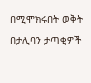በሚሞክሩበት ወቅት በታሊባን ታጣቂዎች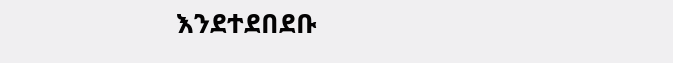እንደተደበደቡ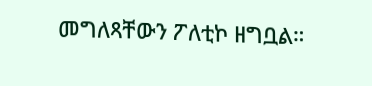መግለጻቸውን ፖለቲኮ ዘግቧል።